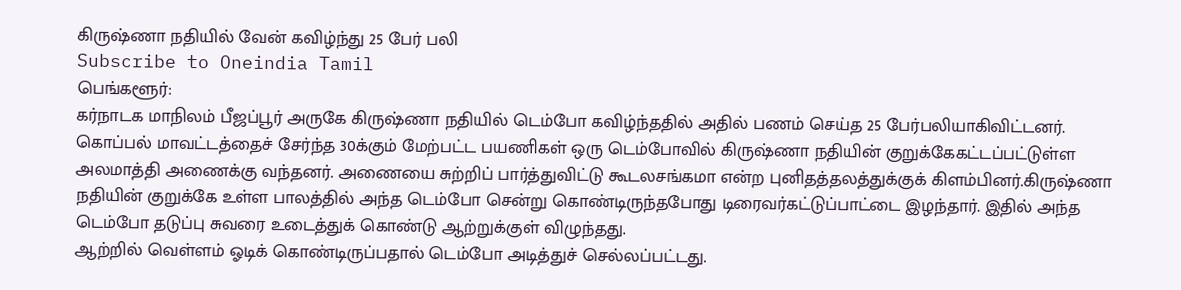கிருஷ்ணா நதியில் வேன் கவிழ்ந்து 25 பேர் பலி
Subscribe to Oneindia Tamil
பெங்களூர்:
கர்நாடக மாநிலம் பீஜப்பூர் அருகே கிருஷ்ணா நதியில் டெம்போ கவிழ்ந்ததில் அதில் பணம் செய்த 25 பேர்பலியாகிவிட்டனர்.
கொப்பல் மாவட்டத்தைச் சேர்ந்த 30க்கும் மேற்பட்ட பயணிகள் ஒரு டெம்போவில் கிருஷ்ணா நதியின் குறுக்கேகட்டப்பட்டுள்ள அலமாத்தி அணைக்கு வந்தனர். அணையை சுற்றிப் பார்த்துவிட்டு கூடலசங்கமா என்ற புனிதத்தலத்துக்குக் கிளம்பினர்.கிருஷ்ணா நதியின் குறுக்கே உள்ள பாலத்தில் அந்த டெம்போ சென்று கொண்டிருந்தபோது டிரைவர்கட்டுப்பாட்டை இழந்தார். இதில் அந்த டெம்போ தடுப்பு சுவரை உடைத்துக் கொண்டு ஆற்றுக்குள் விழுந்தது.
ஆற்றில் வெள்ளம் ஓடிக் கொண்டிருப்பதால் டெம்போ அடித்துச் செல்லப்பட்டது.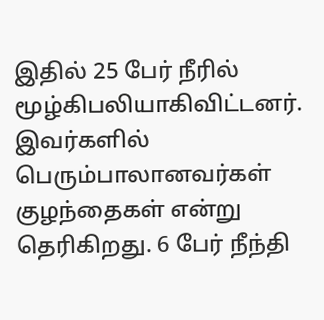இதில் 25 பேர் நீரில் மூழ்கிபலியாகிவிட்டனர். இவர்களில் பெரும்பாலானவர்கள் குழந்தைகள் என்று தெரிகிறது. 6 பேர் நீந்தி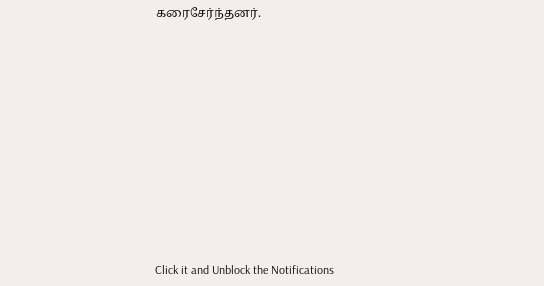கரைசேர்ந்தனர்.












Click it and Unblock the Notifications